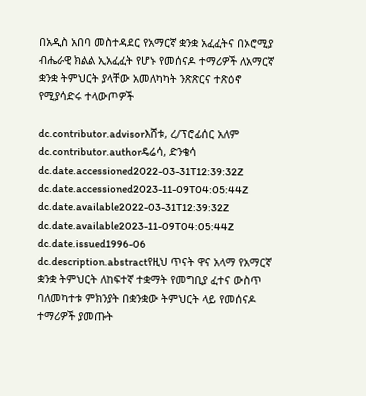በአዲስ አበባ መስተዳደር የአማርኛ ቋንቋ አፈፈትና በኦሮሚያ ብሔራዊ ክልል ኢአፈፈት የሆኑ የመሰናዶ ተማሪዎች ለአማርኛ ቋንቋ ትምህርት ያላቸው አመለካካት ንጽጽርና ተጽዕኖ የሚያሳድሩ ተላውጦዎች

dc.contributor.advisorእሸቱ, ረ/ፕሮፊሰር አለም
dc.contributor.authorዴሬሳ, ድንቄሳ
dc.date.accessioned2022-03-31T12:39:32Z
dc.date.accessioned2023-11-09T04:05:44Z
dc.date.available2022-03-31T12:39:32Z
dc.date.available2023-11-09T04:05:44Z
dc.date.issued1996-06
dc.description.abstractየዚህ ጥናት ዋና አላማ የአማርኛ ቋንቋ ትምህርት ለከፍተኛ ተቋማት የመግቢያ ፈተና ውስጥ ባለመካተቱ ምክንያት በቋንቋው ትምህርት ላይ የመሰናዶ ተማሪዎች ያመጡት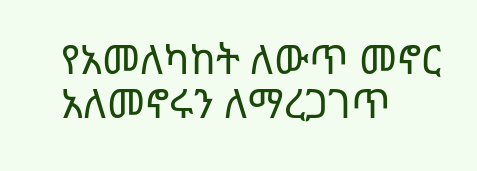የአመለካከት ለውጥ መኖር አለመኖሩን ለማረጋገጥ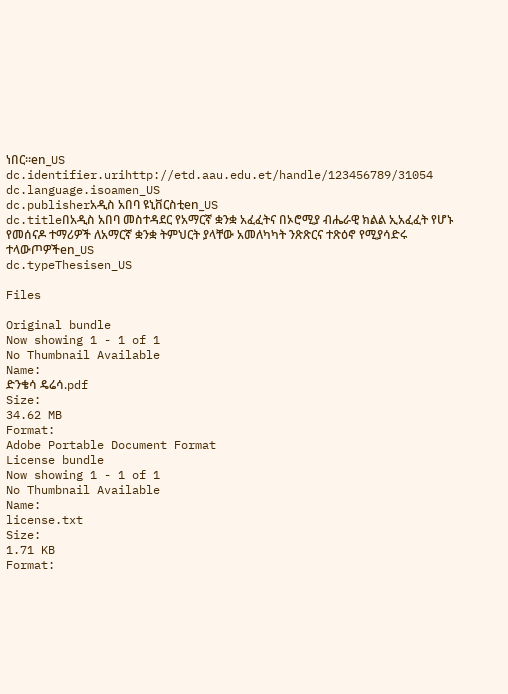ነበር፡፡en_US
dc.identifier.urihttp://etd.aau.edu.et/handle/123456789/31054
dc.language.isoamen_US
dc.publisherአዲስ አበባ ዩኒቨርስቲen_US
dc.titleበአዲስ አበባ መስተዳደር የአማርኛ ቋንቋ አፈፈትና በኦሮሚያ ብሔራዊ ክልል ኢአፈፈት የሆኑ የመሰናዶ ተማሪዎች ለአማርኛ ቋንቋ ትምህርት ያላቸው አመለካካት ንጽጽርና ተጽዕኖ የሚያሳድሩ ተላውጦዎችen_US
dc.typeThesisen_US

Files

Original bundle
Now showing 1 - 1 of 1
No Thumbnail Available
Name:
ድንቄሳ ዴሬሳ.pdf
Size:
34.62 MB
Format:
Adobe Portable Document Format
License bundle
Now showing 1 - 1 of 1
No Thumbnail Available
Name:
license.txt
Size:
1.71 KB
Format: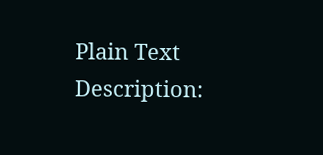Plain Text
Description: